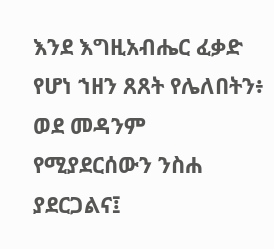እንደ እግዚአብሔር ፈቃድ የሆነ ኀዘን ጸጸት የሌለበትን፥ ወደ መዳንም የሚያደርሰውን ንስሐ ያደርጋልና፤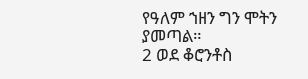የዓለም ኀዘን ግን ሞትን ያመጣል።
2 ወደ ቆሮንቶስ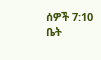ሰዎች 7:10
ቤት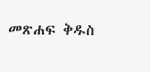መጽሐፍ ቅዱስ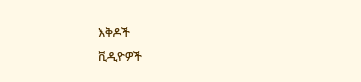እቅዶች
ቪዲዮዎች